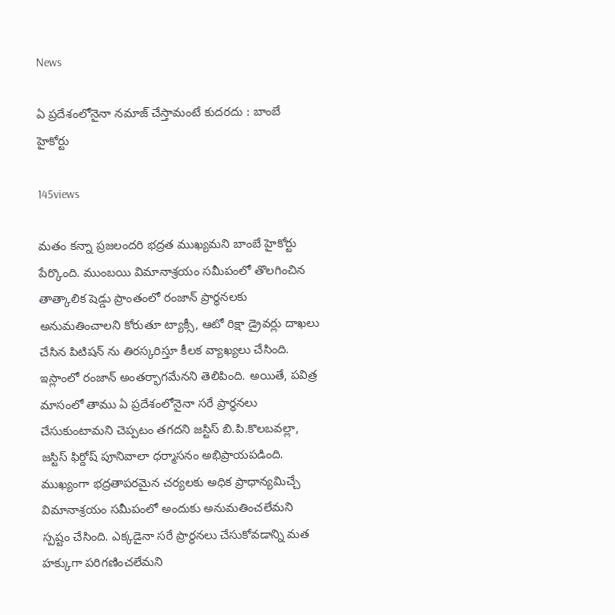News

ఏ ప్రదేశంలోనైనా నమాజ్ చేస్తామంటే కుదరదు : బాంబే హైకోర్టు

145views

మతం కన్నా ప్రజలందరి భద్రత ముఖ్యమని బాంబే హైకోర్టు పేర్కొంది. ముంబయి విమానాశ్రయం సమీపంలో తొలగించిన తాత్కాలిక షెడ్డు ప్రాంతంలో రంజాన్ ప్రార్థనలకు అనుమతించాలని కోరుతూ ట్యాక్సీ, ఆటో రిక్షా డ్రైవర్లు దాఖలు చేసిన పిటిషన్ ను తిరస్కరిస్తూ కీలక వ్యాఖ్యలు చేసింది. ఇస్లాంలో రంజాన్ అంతర్భాగమేనని తెలిపింది. అయితే, పవిత్ర మాసంలో తాము ఏ ప్రదేశంలోనైనా సరే ప్రార్థనలు చేసుకుంటామని చెప్పటం తగదని జస్టిస్ బి.పి.కొలబవల్లా, జస్టిస్ ఫిర్దోష్ పూనివాలా ధర్మాసనం అభిప్రాయపడింది. ముఖ్యంగా భద్రతాపరమైన చర్యలకు అధిక ప్రాధాన్యమిచ్చే విమానాశ్రయం సమీపంలో అందుకు అనుమతించలేమని స్పష్టం చేసింది. ఎక్కడైనా సరే ప్రార్థనలు చేసుకోవడాన్ని మత హక్కుగా పరిగణించలేమని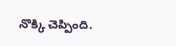నొక్కి చెప్పింది.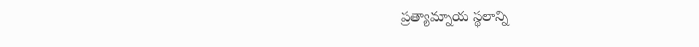ప్రత్యామ్నాయ స్థలాన్ని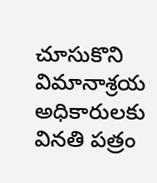చూసుకొని విమానాశ్రయ అధికారులకు వినతి పత్రం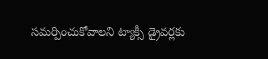సమర్పించుకోవాలని ట్యాక్సీ డ్రైవర్లకు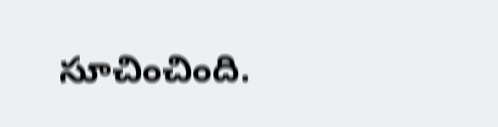సూచించింది.